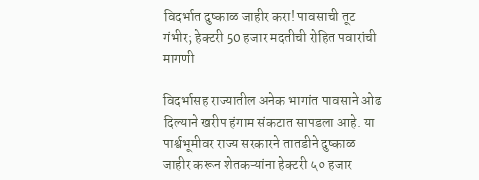विदर्भात दुष्काळ जाहीर करा! पावसाची तूट गंभीर; हेक्टरी 50 हजार मदतीची रोहित पवारांची मागणी

विदर्भासह राज्यातील अनेक भागांत पावसाने ओढ दिल्याने खरीप हंगाम संकटात सापडला आहे. या पार्श्वभूमीवर राज्य सरकारने तातडीने दुष्काळ जाहीर करून शेतकऱ्यांना हेक्टरी ५० हजार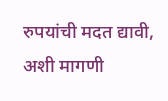रुपयांची मदत द्यावी, अशी मागणी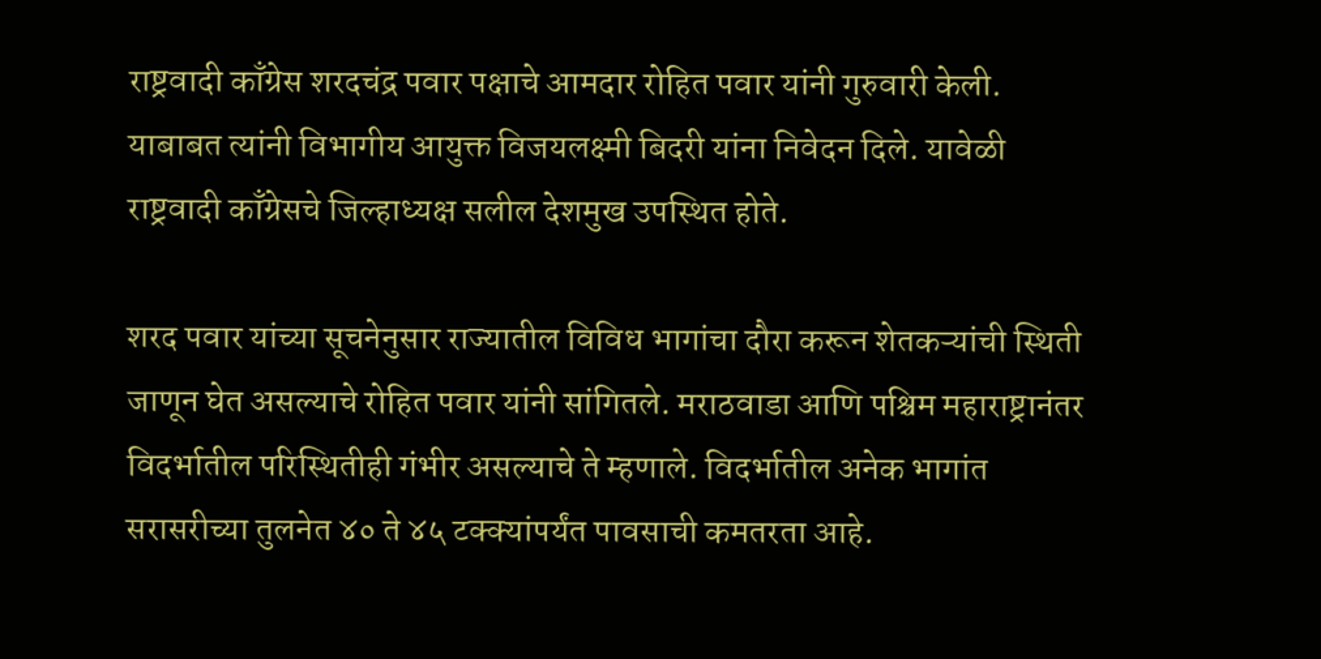राष्ट्रवादी काँग्रेस शरदचंद्र पवार पक्षाचे आमदार रोहित पवार यांनी गुरुवारी केली. याबाबत त्यांनी विभागीय आयुक्त विजयलक्ष्मी बिदरी यांना निवेदन दिले. यावेळी राष्ट्रवादी काँग्रेसचे जिल्हाध्यक्ष सलील देशमुख उपस्थित होते.

शरद पवार यांच्या सूचनेनुसार राज्यातील विविध भागांचा दौरा करून शेतकऱ्यांची स्थिती जाणून घेत असल्याचे रोहित पवार यांनी सांगितले. मराठवाडा आणि पश्चिम महाराष्ट्रानंतर विदर्भातील परिस्थितीही गंभीर असल्याचे ते म्हणाले. विदर्भातील अनेक भागांत सरासरीच्या तुलनेत ४० ते ४५ टक्क्यांपर्यंत पावसाची कमतरता आहे.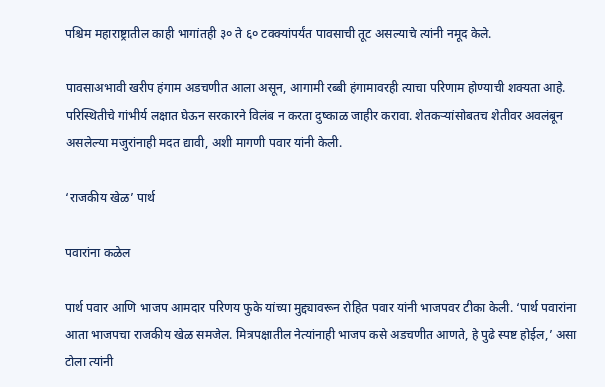पश्चिम महाराष्ट्रातील काही भागांतही ३० ते ६० टक्क्यांपर्यंत पावसाची तूट असल्याचे त्यांनी नमूद केले.

पावसाअभावी खरीप हंगाम अडचणीत आला असून, आगामी रब्बी हंगामावरही त्याचा परिणाम होण्याची शक्यता आहे. परिस्थितीचे गांभीर्य लक्षात घेऊन सरकारने विलंब न करता दुष्काळ जाहीर करावा. शेतकऱ्यांसोबतच शेतीवर अवलंबून असलेल्या मजुरांनाही मदत द्यावी, अशी मागणी पवार यांनी केली.

‘राजकीय खेळ’ पार्थ

पवारांना कळेल

पार्थ पवार आणि भाजप आमदार परिणय फुके यांच्या मुद्द्यावरून रोहित पवार यांनी भाजपवर टीका केली. ‘पार्थ पवारांना आता भाजपचा राजकीय खेळ समजेल. मित्रपक्षातील नेत्यांनाही भाजप कसे अडचणीत आणते, हे पुढे स्पष्ट होईल,’ असा टोला त्यांनी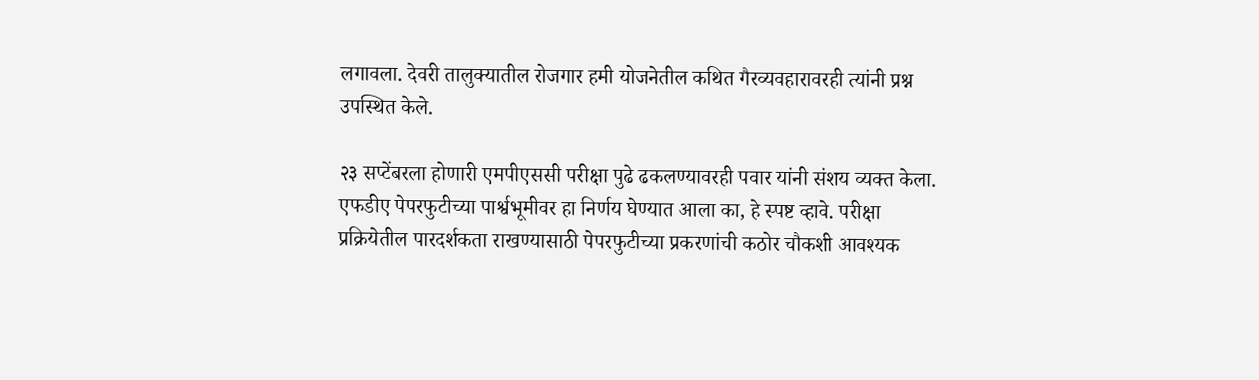लगावला. देवरी तालुक्यातील रोजगार हमी योजनेतील कथित गैरव्यवहारावरही त्यांनी प्रश्न उपस्थित केले.

२३ सप्टेंबरला होणारी एमपीएससी परीक्षा पुढे ढकलण्यावरही पवार यांनी संशय व्यक्त केला. एफडीए पेपरफुटीच्या पार्श्वभूमीवर हा निर्णय घेण्यात आला का, हे स्पष्ट व्हावे. परीक्षा प्रक्रियेतील पारदर्शकता राखण्यासाठी पेपरफुटीच्या प्रकरणांची कठोर चौकशी आवश्यक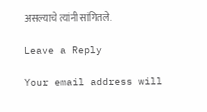असल्याचे त्यांनी सांगितले.

Leave a Reply

Your email address will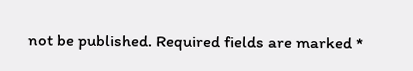not be published. Required fields are marked *